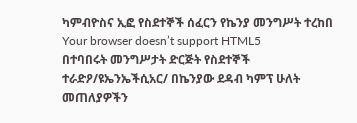ካምብዮስና ኢፎ የስደተኞች ሰፈርን የኬንያ መንግሥት ተረከበ
Your browser doesn’t support HTML5
በተባበሩት መንግሥታት ድርጅት የስደተኞች ተራድዖ/ዩኤንኤችሲአር/ በኬንያው ደዳብ ካምፕ ሁለት መጠለያዎችን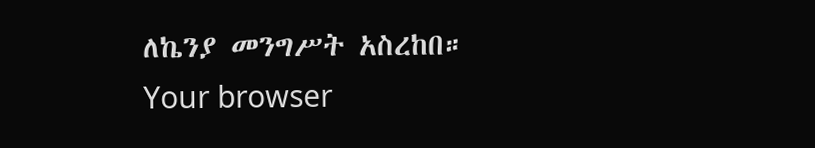ለኬንያ መንግሥት አስረከበ።
Your browser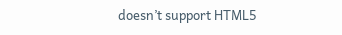doesn’t support HTML5